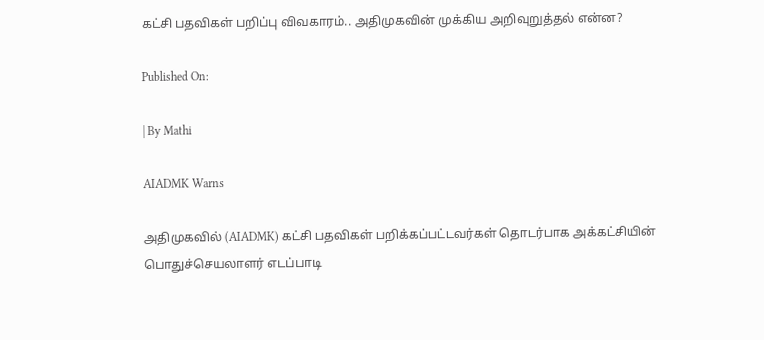கட்சி பதவிகள் பறிப்பு விவகாரம்.. அதிமுகவின் முக்கிய அறிவுறுத்தல் என்ன?

Published On:

| By Mathi

AIADMK Warns

அதிமுகவில் (AIADMK) கட்சி பதவிகள் பறிக்கப்பட்டவர்கள் தொடர்பாக அக்கட்சியின் பொதுச்செயலாளர் எடப்பாடி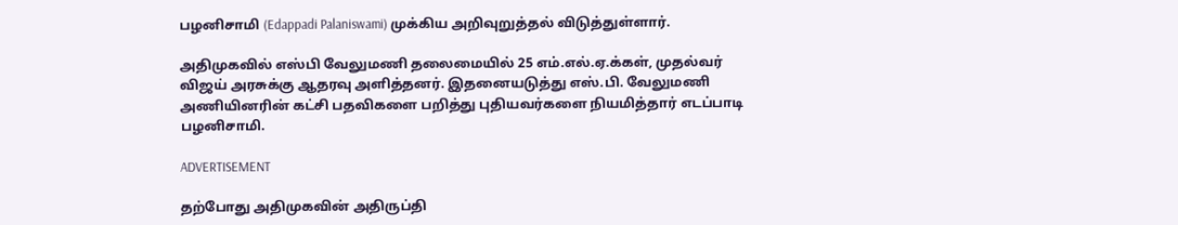பழனிசாமி (Edappadi Palaniswami) முக்கிய அறிவுறுத்தல் விடுத்துள்ளார்.

அதிமுகவில் எஸ்பி வேலுமணி தலைமையில் 25 எம்.எல்.ஏ.க்கள், முதல்வர் விஜய் அரசுக்கு ஆதரவு அளித்தனர். இதனையடுத்து எஸ்.பி. வேலுமணி அணியினரின் கட்சி பதவிகளை பறித்து புதியவர்களை நியமித்தார் எடப்பாடி பழனிசாமி.

ADVERTISEMENT

தற்போது அதிமுகவின் அதிருப்தி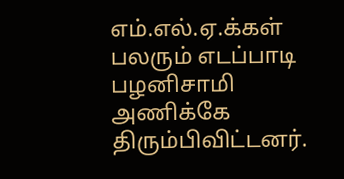எம்.எல்.ஏ.க்கள் பலரும் எடப்பாடி பழனிசாமி அணிக்கே திரும்பிவிட்டனர்.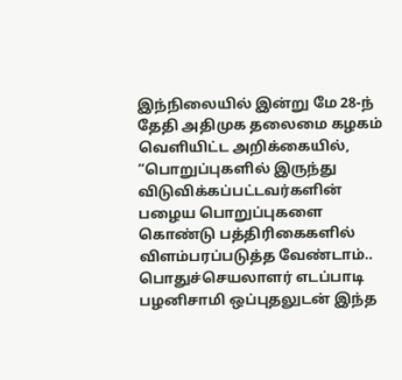இந்நிலையில் இன்று மே 28-ந் தேதி அதிமுக தலைமை கழகம் வெளியிட்ட அறிக்கையில், “பொறுப்புகளில் இருந்து விடுவிக்கப்பட்டவர்களின் பழைய பொறுப்புகளை கொண்டு பத்திரிகைகளில் விளம்பரப்படுத்த வேண்டாம்.. பொதுச்செயலாளர் எடப்பாடி பழனிசாமி ஒப்புதலுடன் இந்த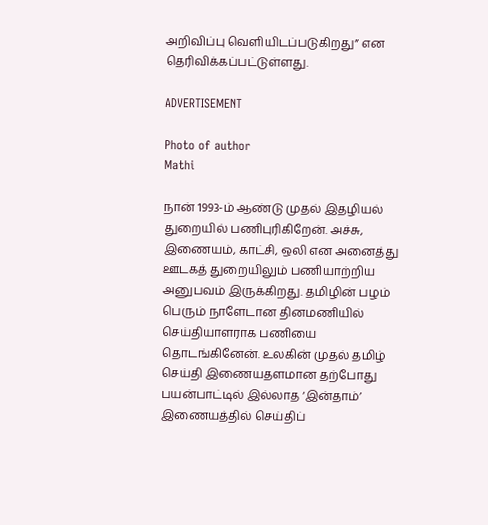அறிவிப்பு வெளியிடப்படுகிறது” என தெரிவிக்கப்பட்டுள்ளது.

ADVERTISEMENT

Photo of author
Mathi

நான் 1993-ம் ஆண்டு முதல் இதழியல் துறையில் பணிபுரிகிறேன். அச்சு, இணையம், காட்சி, ஒலி என அனைத்து ஊடகத் துறையிலும் பணியாற்றிய அனுபவம் இருக்கிறது. தமிழின் பழம் பெரும் நாளேடான தினமணியில் செய்தியாளராக பணியை தொடங்கினேன். உலகின் முதல் தமிழ் செய்தி இணையதளமான தற்போது பயன்பாட்டில் இல்லாத ‘இன்தாம்’ இணையத்தில் செய்திப்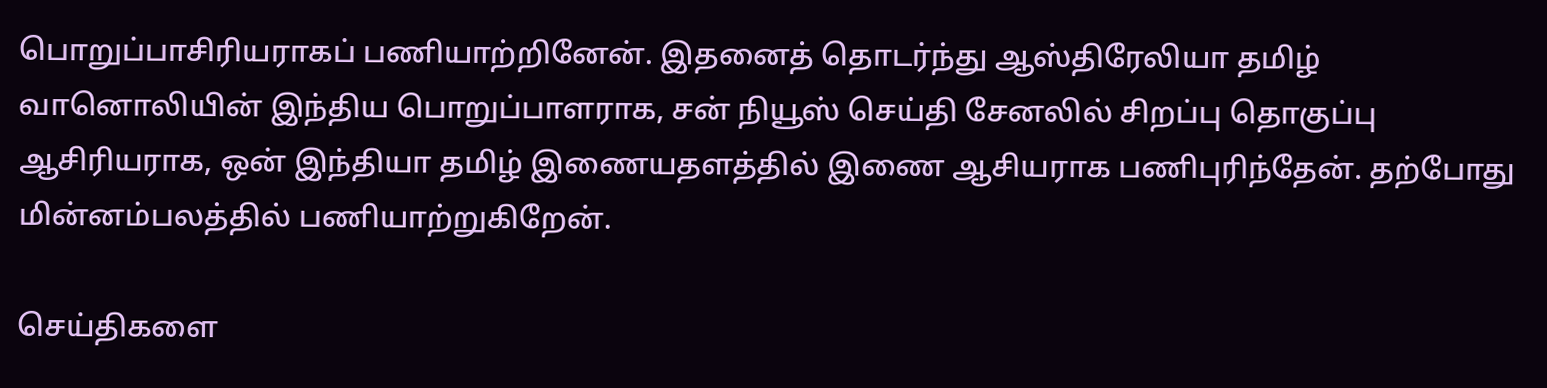பொறுப்பாசிரியராகப் பணியாற்றினேன். இதனைத் தொடர்ந்து ஆஸ்திரேலியா தமிழ் வானொலியின் இந்திய பொறுப்பாளராக, சன் நியூஸ் செய்தி சேனலில் சிறப்பு தொகுப்பு ஆசிரியராக, ஒன் இந்தியா தமிழ் இணையதளத்தில் இணை ஆசியராக பணிபுரிந்தேன். தற்போது மின்னம்பலத்தில் பணியாற்றுகிறேன்.

செய்திகளை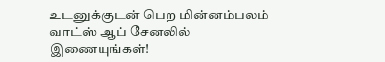உடனுக்குடன் பெற மின்னம்பலம் வாட்ஸ் ஆப் சேனலில் இணையுங்கள்!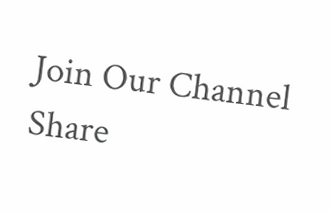Join Our Channel
Share